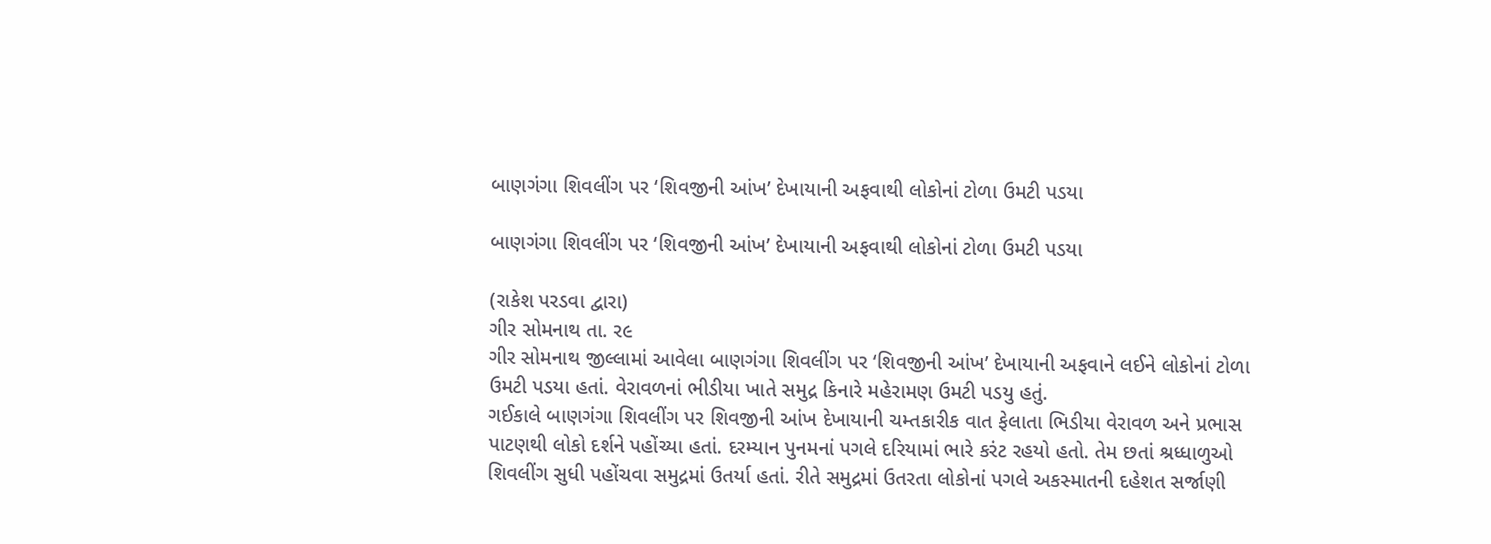બાણગંગા શિવલીંગ પર ‘શિવજીની આંખ’ દેખાયાની અફવાથી લોકોનાં ટોળા ઉમટી પડયા

બાણગંગા શિવલીંગ પર ‘શિવજીની આંખ’ દેખાયાની અફવાથી લોકોનાં ટોળા ઉમટી પડયા

(રાકેશ પરડવા દ્વારા)
ગીર સોમનાથ તા. ર૯
ગીર સોમનાથ જીલ્લામાં આવેલા બાણગંગા શિવલીંગ પર ‘શિવજીની આંખ’ દેખાયાની અફવાને લઈને લોકોનાં ટોળા ઉમટી પડયા હતાં. વેરાવળનાં ભીડીયા ખાતે સમુદ્ર કિનારે મહેરામણ ઉમટી પડયુ હતું.
ગઈકાલે બાણગંગા શિવલીંગ પર શિવજીની આંખ દેખાયાની ચમ્તકારીક વાત ફેલાતા ભિડીયા વેરાવળ અને પ્રભાસ પાટણથી લોકો દર્શને પહોંચ્યા હતાં. દરમ્યાન પુનમનાં પગલે દરિયામાં ભારે કરંટ રહયો હતો. તેમ છતાં શ્રધ્ધાળુઓ શિવલીંગ સુધી પહોંચવા સમુદ્રમાં ઉતર્યા હતાં. રીતે સમુદ્રમાં ઉતરતા લોકોનાં પગલે અકસ્માતની દહેશત સર્જાણી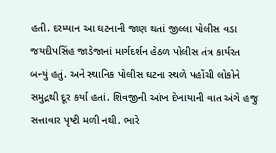હતી. દરમ્યાન આ ઘટનાની જાણ થતાં જીલ્લા પોલીસ વડા જયદીપસિંહ જાડેજાનાં માર્ગદર્શન હેઠળ પોલીસ તંત્ર કાર્યરત બન્યું હતું. અને સ્થાનિક પોલીસ ઘટના સ્થળે પહોંચી લોકોને સમુદ્રથી દૂર કર્યા હતાં. શિવજીની આંખ દેખાયાની વાત અંગે હજુ સત્તાવાર પૃષ્ટી મળી નથી. ભારે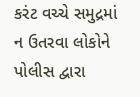કરંટ વચ્ચે સમુદ્રમાં ન ઉતરવા લોકોને પોલીસ દ્વારા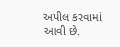અપીલ કરવામાં આવી છે.